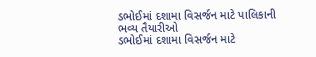ડભોઈમાં દશામા વિસર્જન માટે પાલિકાની ભવ્ય તૈયારીઓ
ડભોઈમાં દશામા વિસર્જન માટે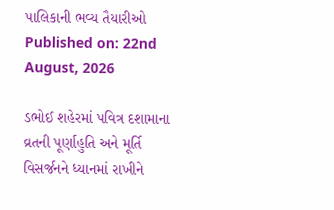પાલિકાની ભવ્ય તૈયારીઓ
Published on: 22nd August, 2026

ડભોઈ શહેરમાં પવિત્ર દશામાના વ્રતની પૂર્ણાહુતિ અને મૂર્તિ વિસર્જનને ધ્યાનમાં રાખીને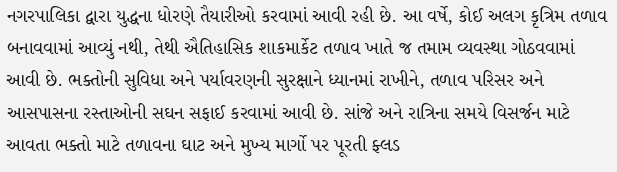નગરપાલિકા દ્વારા યુદ્ધના ધોરણે તૈયારીઓ કરવામાં આવી રહી છે. આ વર્ષે, કોઈ અલગ કૃત્રિમ તળાવ બનાવવામાં આવ્યું નથી, તેથી ઐતિહાસિક શાકમાર્કેટ તળાવ ખાતે જ તમામ વ્યવસ્થા ગોઠવવામાં આવી છે. ભક્તોની સુવિધા અને પર્યાવરણની સુરક્ષાને ધ્યાનમાં રાખીને, તળાવ પરિસર અને આસપાસના રસ્તાઓની સઘન સફાઈ કરવામાં આવી છે. સાંજે અને રાત્રિના સમયે વિસર્જન માટે આવતા ભક્તો માટે તળાવના ઘાટ અને મુખ્ય માર્ગો પર પૂરતી ફ્લડ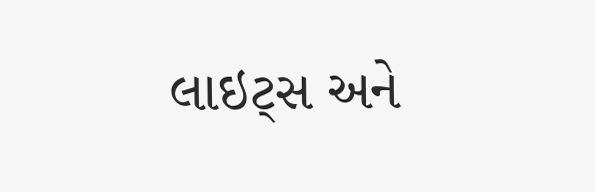લાઇટ્સ અને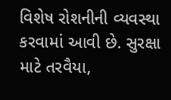વિશેષ રોશનીની વ્યવસ્થા કરવામાં આવી છે. સુરક્ષા માટે તરવૈયા,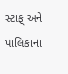સ્ટાફ્ અને પાલિકાના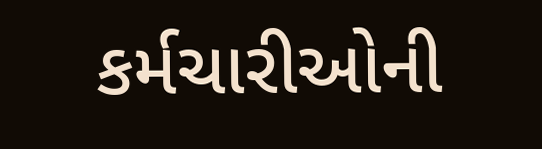કર્મચારીઓની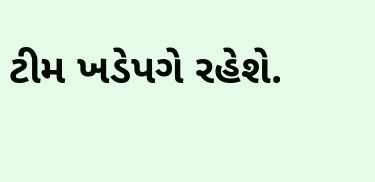ટીમ ખડેપગે રહેશે.